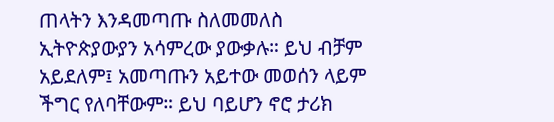ጠላትን እንዳመጣጡ ስለመመለስ ኢትዮጵያውያን አሳምረው ያውቃሉ። ይህ ብቻም አይደለም፤ አመጣጡን አይተው መወሰን ላይም ችግር የለባቸውም። ይህ ባይሆን ኖሮ ታሪክ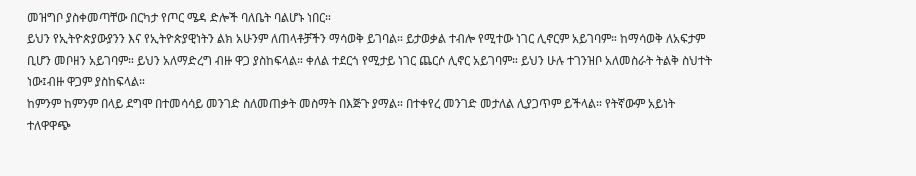መዝግቦ ያስቀመጣቸው በርካታ የጦር ሜዳ ድሎች ባለቤት ባልሆኑ ነበር።
ይህን የኢትዮጵያውያንን እና የኢትዮጵያዊነትን ልክ አሁንም ለጠላቶቻችን ማሳወቅ ይገባል። ይታወቃል ተብሎ የሚተው ነገር ሊኖርም አይገባም። ከማሳወቅ ለአፍታም ቢሆን መቦዘን አይገባም። ይህን አለማድረግ ብዙ ዋጋ ያስከፍላል። ቀለል ተደርጎ የሚታይ ነገር ጨርሶ ሊኖር አይገባም። ይህን ሁሉ ተገንዝቦ አለመስራት ትልቅ ስህተት ነው፤ብዙ ዋጋም ያስከፍላል።
ከምንም ከምንም በላይ ደግሞ በተመሳሳይ መንገድ ስለመጠቃት መስማት በእጅጉ ያማል። በተቀየረ መንገድ መታለል ሊያጋጥም ይችላል። የትኛውም አይነት ተለዋዋጭ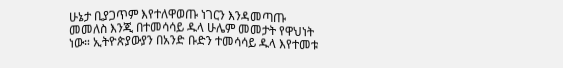ሁኔታ ቢያጋጥም እየተለዋወጡ ነገርን እንዳመጣጡ መመለስ እንጂ በተመሳሳይ ዱላ ሁሌም መመታት የዋህነት ነው። ኢትዮጵያውያን በአንድ ቡድን ተመሳሳይ ዱላ እየተመቱ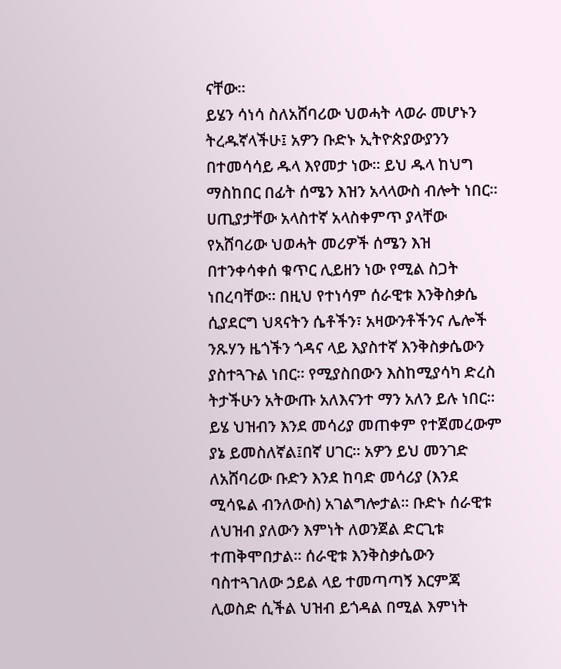ናቸው።
ይሄን ሳነሳ ስለአሸባሪው ህወሓት ላወራ መሆኑን ትረዱኛላችሁ፤ አዎን ቡድኑ ኢትዮጵያውያንን በተመሳሳይ ዱላ እየመታ ነው። ይህ ዱላ ከህግ ማስከበር በፊት ሰሜን እዝን አላላውስ ብሎት ነበር። ሀጢያታቸው አላስተኛ አላስቀምጥ ያላቸው የአሸባሪው ህወሓት መሪዎች ሰሜን እዝ በተንቀሳቀሰ ቁጥር ሊይዘን ነው የሚል ስጋት ነበረባቸው። በዚህ የተነሳም ሰራዊቱ እንቅስቃሴ ሲያደርግ ህጻናትን ሴቶችን፣ አዛውንቶችንና ሌሎች ንጹሃን ዜጎችን ጎዳና ላይ እያስተኛ እንቅስቃሴውን ያስተጓጉል ነበር። የሚያስበውን እስከሚያሳካ ድረስ ትታችሁን አትውጡ አለእናንተ ማን አለን ይሉ ነበር።
ይሄ ህዝብን እንደ መሳሪያ መጠቀም የተጀመረውም ያኔ ይመስለኛል፤በኛ ሀገር። አዎን ይህ መንገድ ለአሸባሪው ቡድን እንደ ከባድ መሳሪያ (እንደ ሚሳዬል ብንለውስ) አገልግሎታል። ቡድኑ ሰራዊቱ ለህዝብ ያለውን እምነት ለወንጀል ድርጊቱ ተጠቅሞበታል። ሰራዊቱ እንቅስቃሴውን ባስተጓገለው ኃይል ላይ ተመጣጣኝ እርምጃ ሊወስድ ሲችል ህዝብ ይጎዳል በሚል እምነት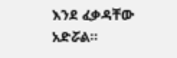እንደ ፈቃዳቸው አድሯል።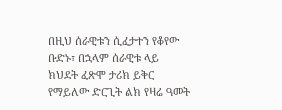በዚህ ሰራዊቱን ሲፈታተን የቆየው ቡድኑ፣ በኋላም ሰራዊቱ ላይ ክህደት ፈጽሞ ታሪክ ይቅር የማይለው ድርጊት ልክ የዛሬ ዓመት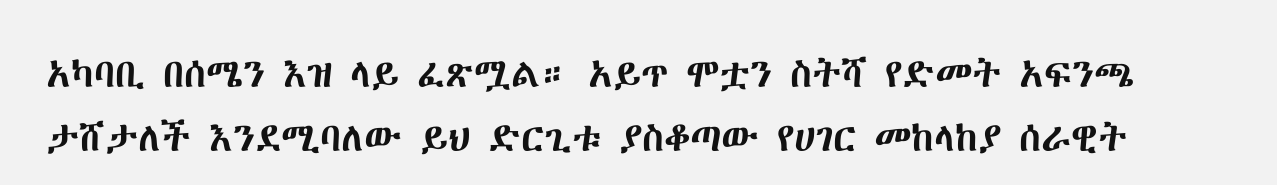አካባቢ በሰሜን እዝ ላይ ፈጽሟል። አይጥ ሞቷን ስትሻ የድመት አፍንጫ ታሸታለች እንደሚባለው ይህ ድርጊቱ ያስቆጣው የሀገር መከላከያ ሰራዊት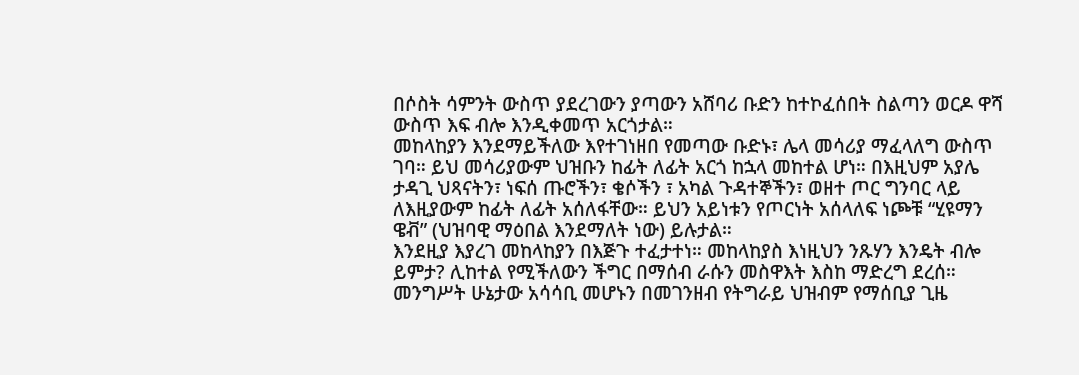በሶስት ሳምንት ውስጥ ያደረገውን ያጣውን አሸባሪ ቡድን ከተኮፈሰበት ስልጣን ወርዶ ዋሻ ውስጥ እፍ ብሎ እንዲቀመጥ አርጎታል።
መከላከያን እንደማይችለው እየተገነዘበ የመጣው ቡድኑ፣ ሌላ መሳሪያ ማፈላለግ ውስጥ ገባ። ይህ መሳሪያውም ህዝቡን ከፊት ለፊት አርጎ ከኋላ መከተል ሆነ። በእዚህም አያሌ ታዳጊ ህጻናትን፣ ነፍሰ ጡሮችን፣ ቄሶችን ፣ አካል ጉዳተኞችን፣ ወዘተ ጦር ግንባር ላይ ለእዚያውም ከፊት ለፊት አሰለፋቸው። ይህን አይነቱን የጦርነት አሰላለፍ ነጮቹ “ሂዩማን ዌቭ” (ህዝባዊ ማዕበል እንደማለት ነው) ይሉታል።
እንደዚያ እያረገ መከላከያን በእጅጉ ተፈታተነ። መከላከያስ እነዚህን ንጹሃን እንዴት ብሎ ይምታ? ሊከተል የሚችለውን ችግር በማሰብ ራሱን መስዋእት እስከ ማድረግ ደረሰ። መንግሥት ሁኔታው አሳሳቢ መሆኑን በመገንዘብ የትግራይ ህዝብም የማሰቢያ ጊዜ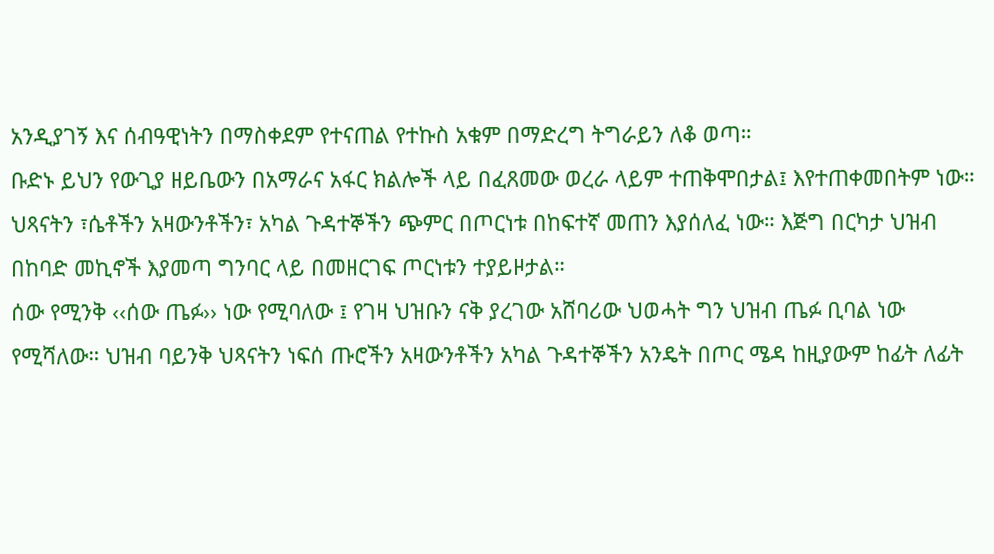አንዲያገኝ እና ሰብዓዊነትን በማስቀደም የተናጠል የተኩስ አቁም በማድረግ ትግራይን ለቆ ወጣ።
ቡድኑ ይህን የውጊያ ዘይቤውን በአማራና አፋር ክልሎች ላይ በፈጸመው ወረራ ላይም ተጠቅሞበታል፤ እየተጠቀመበትም ነው። ህጻናትን ፣ሴቶችን አዛውንቶችን፣ አካል ጉዳተኞችን ጭምር በጦርነቱ በከፍተኛ መጠን እያሰለፈ ነው። እጅግ በርካታ ህዝብ በከባድ መኪኖች እያመጣ ግንባር ላይ በመዘርገፍ ጦርነቱን ተያይዞታል።
ሰው የሚንቅ ‹‹ሰው ጤፉ›› ነው የሚባለው ፤ የገዛ ህዝቡን ናቅ ያረገው አሸባሪው ህወሓት ግን ህዝብ ጤፉ ቢባል ነው የሚሻለው። ህዝብ ባይንቅ ህጻናትን ነፍሰ ጡሮችን አዛውንቶችን አካል ጉዳተኞችን አንዴት በጦር ሜዳ ከዚያውም ከፊት ለፊት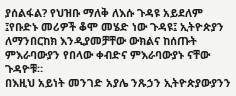ያሰልፋል? የህዝቡ ማለቅ ለእሱ ጉዳዩ አይደለም ፤የቡድኑ መሪዎች ቆሞ መሄድ ነው ጉዳዩ፤ ኢትዮጵያን ለማንበርከክ እንዲያመቻቸው ውክልና ከሰጡት ምእራባውያን የበላው ቀብድና ምእራባውያኑ ናቸው ጉዳዮቹ።
በእዚህ አይነት መንገድ አያሌ ንጹኃን ኢትዮጵያውያንን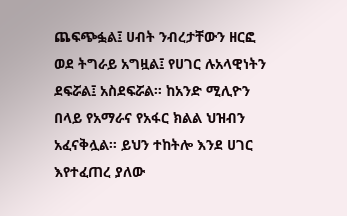ጨፍጭፏል፤ ሀብት ንብረታቸውን ዘርፎ ወደ ትግራይ አግዟል፤ የሀገር ሉአላዊነትን ደፍሯል፤ አስደፍሯል። ከአንድ ሚሊዮን በላይ የአማራና የአፋር ክልል ህዝብን አፈናቅሏል። ይህን ተከትሎ እንደ ሀገር እየተፈጠረ ያለው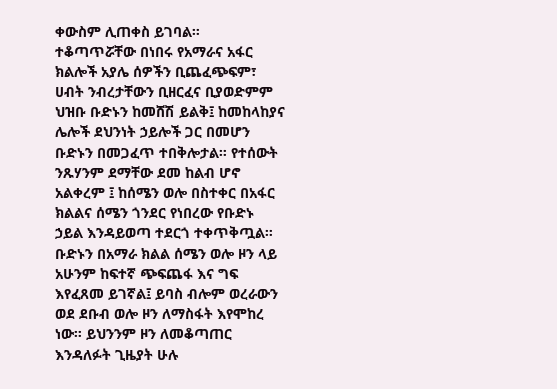ቀውስም ሊጠቀስ ይገባል።
ተቆጣጥሯቸው በነበሩ የአማራና አፋር ክልሎች አያሌ ሰዎችን ቢጨፈጭፍም፣ ሀብት ንብረታቸውን ቢዘርፈና ቢያወድምም ህዝቡ ቡድኑን ከመሸሽ ይልቅ፤ ከመከላከያና ሌሎች ደህንነት ኃይሎች ጋር በመሆን ቡድኑን በመጋፈጥ ተበቅሎታል። የተሰውት ንጹሃንም ደማቸው ደመ ከልብ ሆኖ አልቀረም ፤ ከሰሜን ወሎ በስተቀር በአፋር ክልልና ሰሜን ጎንደር የነበረው የቡድኑ ኃይል እንዳይወጣ ተደርጎ ተቀጥቅጧል።
ቡድኑን በአማራ ክልል ሰሜን ወሎ ዞን ላይ አሁንም ከፍተኛ ጭፍጨፋ እና ግፍ እየፈጸመ ይገኛል፤ ይባስ ብሎም ወረራውን ወደ ደቡብ ወሎ ዞን ለማስፋት እየሞከረ ነው። ይህንንም ዞን ለመቆጣጠር እንዳለፉት ጊዜያት ሁሉ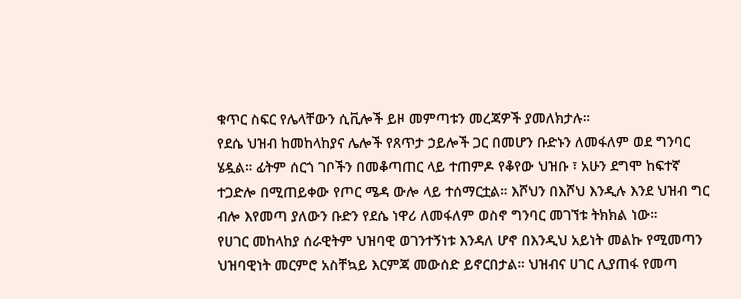ቁጥር ስፍር የሌላቸውን ሲቪሎች ይዞ መምጣቱን መረጃዎች ያመለክታሉ።
የደሴ ህዝብ ከመከላከያና ሌሎች የጸጥታ ኃይሎች ጋር በመሆን ቡድኑን ለመፋለም ወደ ግንባር ሄዷል። ፊትም ሰርጎ ገቦችን በመቆጣጠር ላይ ተጠምዶ የቆየው ህዝቡ ፣ አሁን ደግሞ ከፍተኛ ተጋድሎ በሚጠይቀው የጦር ሜዳ ውሎ ላይ ተሰማርቷል። እሾህን በእሾህ እንዲሉ እንደ ህዝብ ግር ብሎ እየመጣ ያለውን ቡድን የደሴ ነዋሪ ለመፋለም ወስኖ ግንባር መገኘቱ ትክክል ነው።
የሀገር መከላከያ ሰራዊትም ህዝባዊ ወገንተኝነቱ እንዳለ ሆኖ በእንዲህ አይነት መልኩ የሚመጣን ህዝባዊነት መርምሮ አስቸኳይ እርምጃ መውሰድ ይኖርበታል። ህዝብና ሀገር ሊያጠፋ የመጣ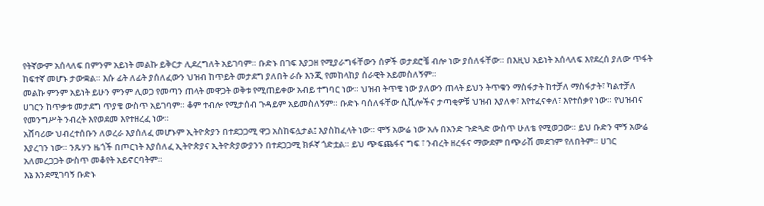የትኛውም አሰላለፍ በምንም አይነት መልኩ ይቅርታ ሊደረግለት አይገባም። ቡድኑ በገፍ እያጋዘ የሚያራግፋቸውን ሰዎች ወታደሮቼ ብሎ ነው ያሰለፋቸው። በእዚህ አይነት አሰላለፍ እየደረሰ ያለው ጥፋት ከፍተኛ መሆኑ ታውቋል። እሱ ፊት ለፊት ያሰለፈውን ህዝብ ከጥይት መታደግ ያለበት ራሱ እንጂ የመከላከያ ሰራዊት አይመስለኝም።
መልኩ ምንም አይነት ይሁን ምንም ሊወጋ የመጣን ጠላት መዋጋት ወቅቱ የሚጠይቀው አብይ ተግባር ነው። ህዝብ ትጥቄ ነው ያለውን ጠላት ይህን ትጥቁን ማስፋታት ከተቻለ ማስፋታት፣ ካልተቻለ ሀገርን ከጥቃቱ መታደግ ጥያቄ ውስጥ አይገባም። ቆም ተብሎ የሚታሰብ ጉዳይም አይመስለኝም። ቡድኑ ባሰለፋቸው ሲቪሎችና ታጣቂዎቹ ህዝብ እያለቀ፣ እየተፈናቀለ፣ እየተሰቃየ ነው። የህዝብና የመንግሥት ንብረት እየወደመ እየተዘረፈ ነው።
አሸባሪው ህብረተሰቡን ለወረራ እያሰለፈ መሆኑም ኢትዮጵያን በተደጋጋሚ ዋጋ አስከፍሏታል፤ እያስከፈላት ነው። ሞኝ አውሬ ነው አሉ በአንድ ጉድጓድ ውስጥ ሁለቴ የሚወጋው። ይህ ቡድን ሞኝ አውሬ እያረገን ነው። ንጹሃን ዜጎች በጦርነት እያሰለፈ ኢትዮጵያና ኢትዮጵያውያንን በተደጋጋሚ ክፉኛ ጎድቷል። ይህ ጭፍጨፋና ግፍ ፣ ንብረት ዘረፋና ማውደም በጭራሽ መደገም የለበትም። ሀገር አለመረጋጋት ውስጥ መቆየት አይኖርባትም።
እኔ እንደሚገባኝ ቡድኑ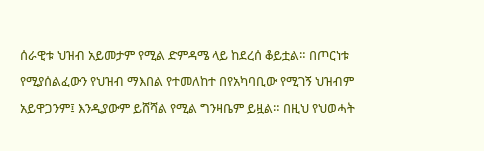ሰራዊቱ ህዝብ አይመታም የሚል ድምዳሜ ላይ ከደረሰ ቆይቷል። በጦርነቱ የሚያሰልፈውን የህዝብ ማእበል የተመለከተ በየአካባቢው የሚገኝ ህዝብም አይዋጋንም፤ እንዲያውም ይሸሻል የሚል ግንዛቤም ይዟል። በዚህ የህወሓት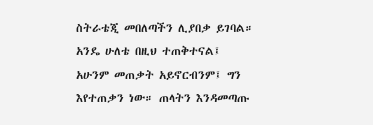ስትራቴጂ መበለጣችን ሊያበቃ ይገባል። አንዴ ሁለቴ በዚህ ተጠቅተናል፤ አሁንም መጠቃት አይኖርብንም፤ ግን እየተጠቃን ነው። ጠላትን እንዳመጣጡ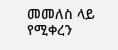መመለስ ላይ የሚቀረን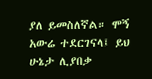ያለ ይመስለኛል። ሞኝ አውሬ ተደርገናላ፤ ይህ ሁኔታ ሊያበቃ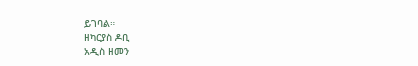ይገባል።
ዘካርያስ ዶቢ
አዲስ ዘመን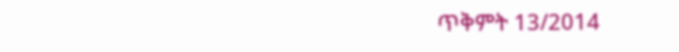ጥቅምት 13/2014